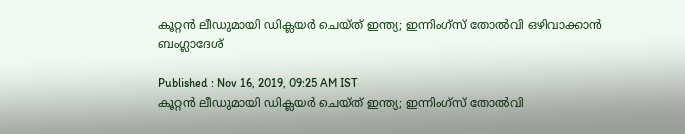കൂറ്റന്‍ ലീഡുമായി ഡിക്ലയര്‍ ചെയ്ത് ഇന്ത്യ; ഇന്നിംഗ്സ് തോല്‍വി ഒഴിവാക്കാന്‍ ബംഗ്ലാദേശ്

Published : Nov 16, 2019, 09:25 AM IST
കൂറ്റന്‍ ലീഡുമായി ഡിക്ലയര്‍ ചെയ്ത് ഇന്ത്യ; ഇന്നിംഗ്സ് തോല്‍വി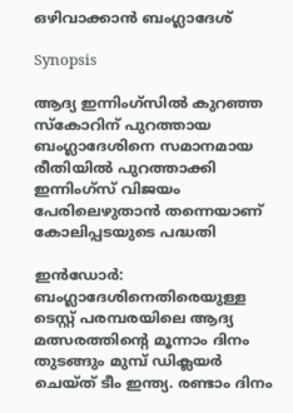ഒഴിവാക്കാന്‍ ബംഗ്ലാദേശ്

Synopsis

ആദ്യ ഇന്നിംഗ്സില്‍ കുറഞ്ഞ സ്കോറിന് പുറത്തായ ബംഗ്ലാദേശിനെ സമാനമായ രീതിയില്‍ പുറത്താക്കി ഇന്നിംഗ്സ് വിജയം പേരിലെഴുതാന്‍ തന്നെയാണ് കോലിപ്പടയുടെ പദ്ധതി

ഇന്‍ഡോര്‍: ബംഗ്ലാദേശിനെതിരെയുള്ള ടെസ്റ്റ് പരമ്പരയിലെ ആദ്യ മത്സരത്തിന്‍റെ മൂന്നാം ദിനം തുടങ്ങും മുമ്പ് ഡിക്ലയര്‍ ചെയ്ത് ടീം ഇന്ത്യ. രണ്ടാം ദിനം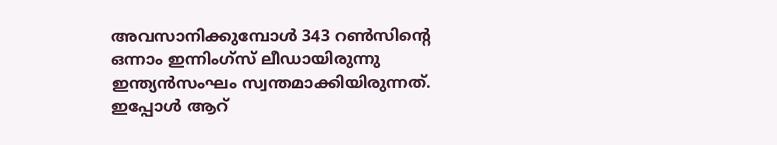അവസാനിക്കുമ്പോള്‍ 343 റണ്‍സിന്‍റെ ഒന്നാം ഇന്നിംഗ്സ് ലീഡായിരുന്നു ഇന്ത്യന്‍സംഘം സ്വന്തമാക്കിയിരുന്നത്. ഇപ്പോള്‍ ആറ്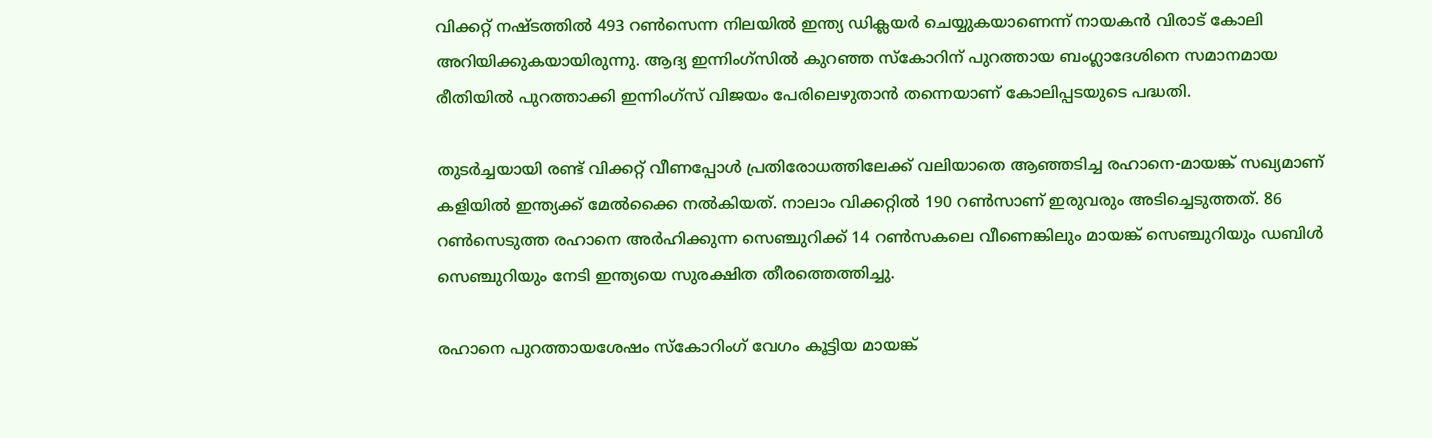വിക്കറ്റ് നഷ്ടത്തില്‍ 493 റണ്‍സെന്ന നിലയില്‍ ഇന്ത്യ ഡിക്ലയര്‍ ചെയ്യുകയാണെന്ന് നായകന്‍ വിരാട് കോലി അറിയിക്കുകയായിരുന്നു. ആദ്യ ഇന്നിംഗ്സില്‍ കുറഞ്ഞ സ്കോറിന് പുറത്തായ ബംഗ്ലാദേശിനെ സമാനമായ രീതിയില്‍ പുറത്താക്കി ഇന്നിംഗ്സ് വിജയം പേരിലെഴുതാന്‍ തന്നെയാണ് കോലിപ്പടയുടെ പദ്ധതി.

തുടര്‍ച്ചയായി രണ്ട് വിക്കറ്റ് വീണപ്പോള്‍ പ്രതിരോധത്തിലേക്ക് വലിയാതെ ആഞ്ഞടിച്ച രഹാനെ-മായങ്ക് സഖ്യമാണ് കളിയില്‍ ഇന്ത്യക്ക് മേല്‍ക്കൈ നല്‍കിയത്. നാലാം വിക്കറ്റില്‍ 190 റണ്‍സാണ് ഇരുവരും അടിച്ചെടുത്തത്. 86 റണ്‍സെടുത്ത രഹാനെ അര്‍ഹിക്കുന്ന സെഞ്ചുറിക്ക് 14 റണ്‍സകലെ വീണെങ്കിലും മായങ്ക് സെഞ്ചുറിയും ഡബിള്‍ സെഞ്ചുറിയും നേടി ഇന്ത്യയെ സുരക്ഷിത തീരത്തെത്തിച്ചു.

രഹാനെ പുറത്തായശേഷം സ്കോറിംഗ് വേഗം കൂട്ടിയ മായങ്ക്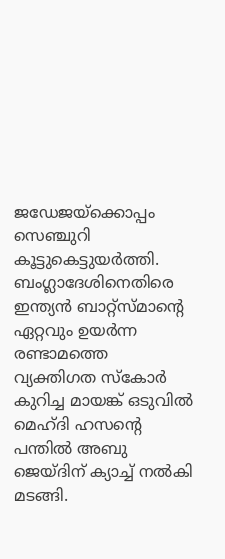ജഡേജയ്ക്കൊപ്പം സെഞ്ചുറി കൂട്ടുകെട്ടുയര്‍ത്തി. ബംഗ്ലാദേശിനെതിരെ ഇന്ത്യന്‍ ബാറ്റ്സ്മാന്റെ ഏറ്റവും ഉയര്‍ന്ന രണ്ടാമത്തെ വ്യക്തിഗത സ്കോര്‍ കുറിച്ച മായങ്ക് ഒടുവില്‍ മെഹ്ദി ഹസന്റെ പന്തില്‍ അബു ജെയ്ദിന് ക്യാച്ച് നല്‍കി മടങ്ങി.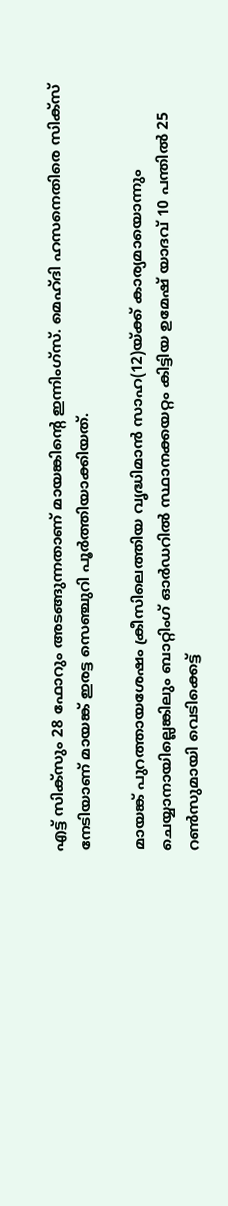എട്ട് സിക്‌സും 28 ഫോറും അടങ്ങുന്നതാണ് മായങ്കിന്റെ ഇന്നിംഗ്സ്. മെഹ്ദി ഹസനെതിരെ സിക്‌സ് നേടിയാണ് മായങ്ക് ഇരട്ട സെഞ്ചുറി പൂര്‍ത്തിയാക്കിയത്.

മായങ്ക് പുറത്തായശേഷം ക്രീസിലെത്തിയ വൃദ്ധിമാന്‍ സാഹ(12)യ്ക്ക് കാര്യമായൊന്നും ചെയ്യാനായില്ലെങ്കിലും ബാറ്റിംഗ് ഓര്‍ഡറില്‍ സ്ഥാനക്കയറ്റം കിട്ടിയ ഉമേഷ് യാദവ് 10 പന്തില്‍ 25 റണ്‍സുമായി വെടിക്കെട്ട്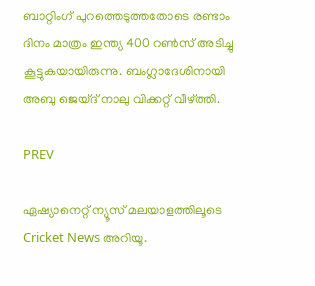ബാറ്റിംഗ് പുറത്തെടുത്തതോടെ രണ്ടാം ദിനം മാത്രം ഇന്ത്യ 400 റണ്‍സ് അടിച്ചു കൂട്ടുകയായിരുന്നു. ബംഗ്ലാദേശിനായി അബു ജെയ്ദ് നാലു വിക്കറ്റ് വീഴ്ത്തി.

PREV

ഏഷ്യാനെറ്റ് ന്യൂസ് മലയാളത്തിലൂടെ  Cricket News അറിയൂ.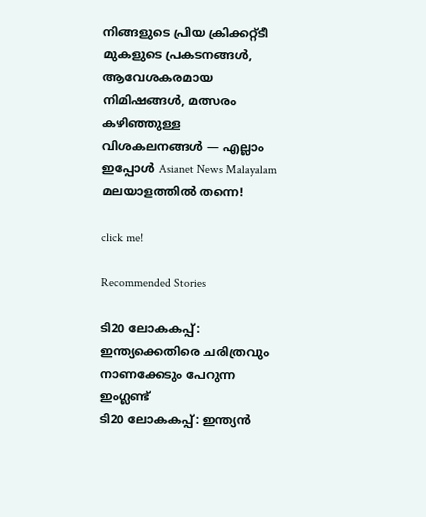നിങ്ങളുടെ പ്രിയ ക്രിക്കറ്റ്ടീ മുകളുടെ പ്രകടനങ്ങൾ, ആവേശകരമായ നിമിഷങ്ങൾ, മത്സരം കഴിഞ്ഞുള്ള വിശകലനങ്ങൾ — എല്ലാം ഇപ്പോൾ Asianet News Malayalam മലയാളത്തിൽ തന്നെ!

click me!

Recommended Stories

ടി20 ലോകകപ്പ്: ഇന്ത്യക്കെതിരെ ചരിത്രവും നാണക്കേടും പേറുന്ന ഇംഗ്ലണ്ട്
ടി20 ലോകകപ്പ്: ഇന്ത്യൻ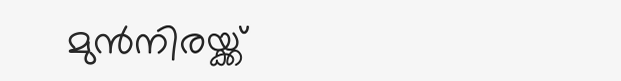മുൻനിരയ്ക്ക്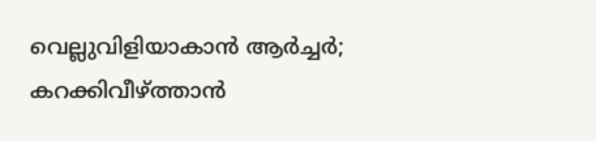വെല്ലുവിളിയാകാൻ ആർച്ചർ; കറക്കിവീഴ്ത്താൻ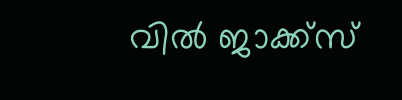വില്‍ ജാക്ക്‌സ്